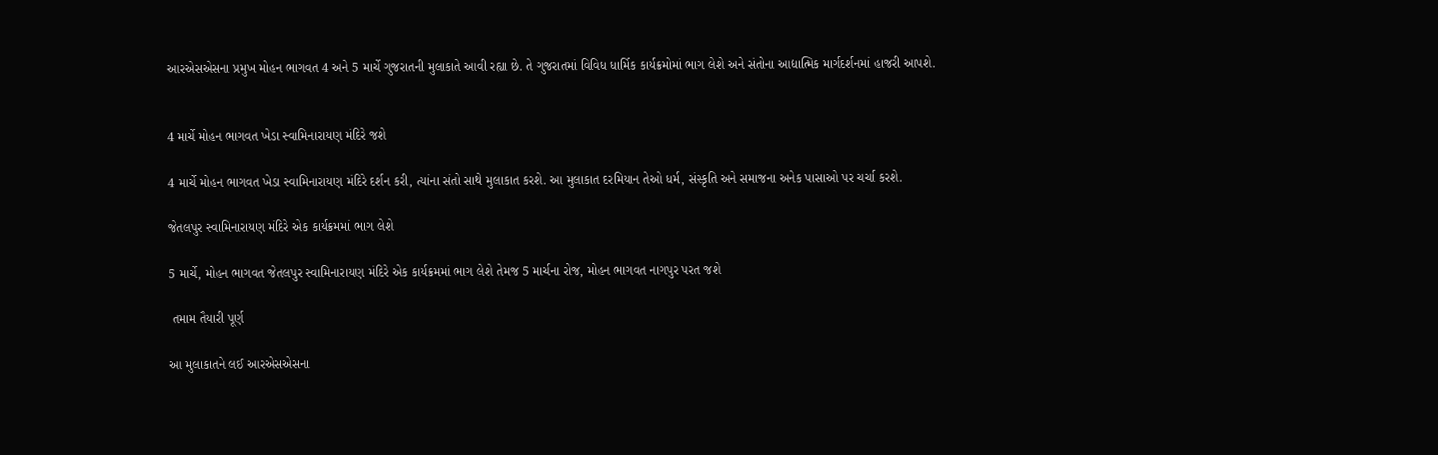આરએસએસના પ્રમુખ મોહન ભાગવત 4 અને 5 માર્ચે ગુજરાતની મુલાકાતે આવી રહ્યા છે. તે ગુજરાતમાં વિવિધ ધાર્મિક કાર્યક્રમોમાં ભાગ લેશે અને સંતોના આદ્યાત્મિક માર્ગદર્શનમાં હાજરી આપશે.


4 માર્ચે મોહન ભાગવત ખેડા સ્વામિનારાયણ મંદિરે જશે

4 માર્ચે મોહન ભાગવત ખેડા સ્વામિનારાયણ મંદિરે દર્શન કરી, ત્યાંના સંતો સાથે મુલાકાત કરશે. આ મુલાકાત દરમિયાન તેઓ ધર્મ, સંસ્કૃતિ અને સમાજના અનેક પાસાઓ પર ચર્ચા કરશે.

જેતલપુર સ્વામિનારાયણ મંદિરે એક કાર્યક્રમમાં ભાગ લેશે

5 માર્ચે, મોહન ભાગવત જેતલપુર સ્વામિનારાયણ મંદિરે એક કાર્યક્રમમાં ભાગ લેશે તેમજ 5 માર્ચના રોજ, મોહન ભાગવત નાગપુર પરત જશે

 તમામ તૈયારી પૂર્ણ

આ મુલાકાતને લઈ આરએસએસના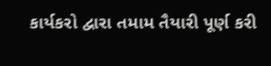કાર્યકરો દ્વારા તમામ તૈયારી પૂર્ણ કરી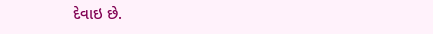દેવાઇ છે.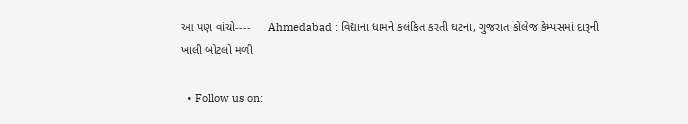આ પણ વાંચો----     Ahmedabad : વિદ્યાના ધામને કલંકિત કરતી ઘટના, ગુજરાત કોલેજ કેમ્પસમાં દારૂની ખાલી બોટલો મળી

  • Follow us on: